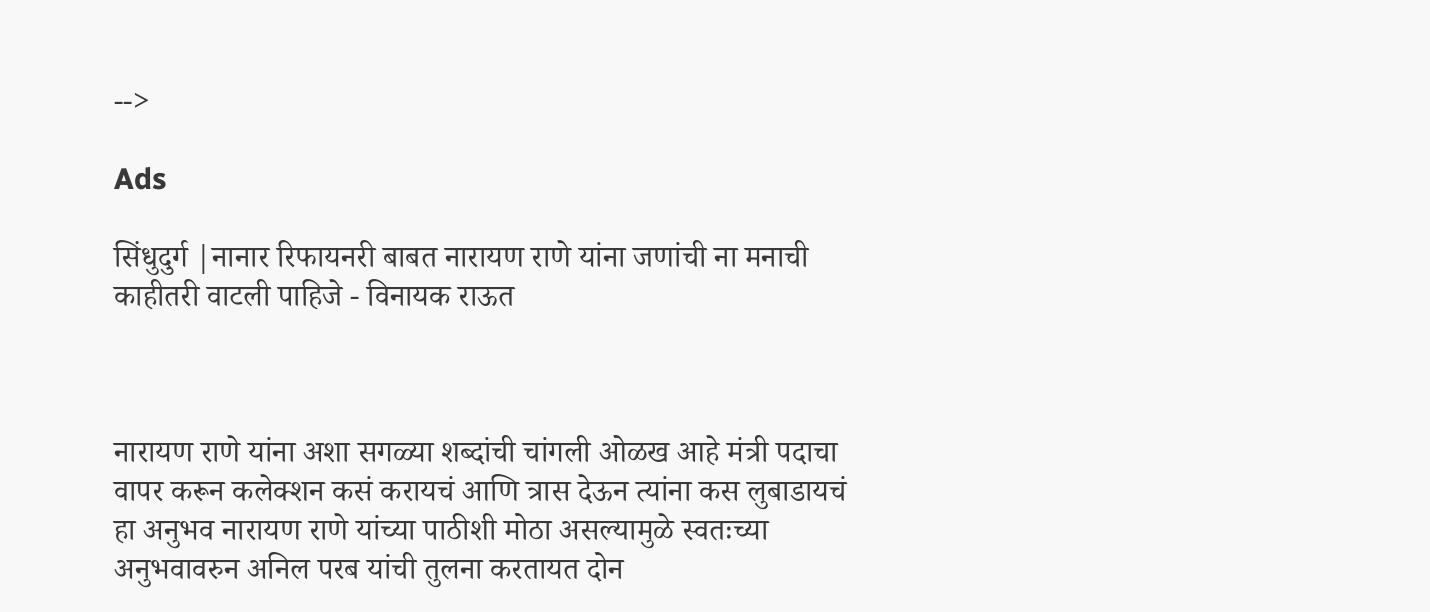-->

Ads

सिंधुदुर्ग |नानार रिफायनरी बाबत नारायण राणे यांना जणांची ना मनाची काहीतरी वाटली पाहिजे - विनायक राऊत



नारायण राणे यांना अशा सगळ्या शब्दांची चांगली ओळख आहे मंत्री पदाचा वापर करून कलेक्शन कसं करायचं आणि त्रास देऊन त्यांना कस लुबाडायचं हा अनुभव नारायण राणे यांच्या पाठीशी मोठा असल्यामुळे स्वतःच्या अनुभवावरुन अनिल परब यांची तुलना करतायत दोन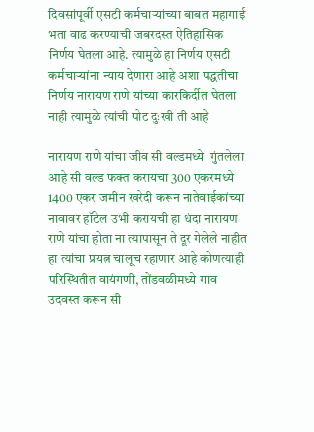दिवसांपूर्वी एसटी कर्मचाऱ्यांच्या बाबत महागाई भता वाढ करण्याची जबरदस्त ऐतिहासिक निर्णय घेतला आहे. त्यामुळे हा निर्णय एसटी कर्मचाऱ्यांना न्याय देणारा आहे अशा पद्धतीचा निर्णय नारायण राणे यांच्या कारकिर्दीत घेतला नाही त्यामुळे त्यांची पोट दुःखी ती आहे

नारायण राणे यांचा जीव सी वल्डमध्ये  गुंतलेला आहे सी वल्ड फक्त करायचा 300 एकरमध्ये 1400 एकर जमीन खरेदी करून नातेवाईकांच्या नावावर हॉटेल उभी करायची हा धंदा नारायण राणे यांचा होता ना त्यापासून ते दूर गेलेले नाहीत हा त्यांचा प्रयत्न चालूच रहाणार आहे कोणत्याही परिस्थितीत वायंगणी, तोंडवळीमध्ये गाव उदवस्त करून सी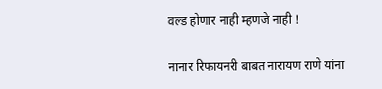वल्ड होणार नाही म्हणजे नाही !

नानार रिफायनरी बाबत नारायण राणे यांना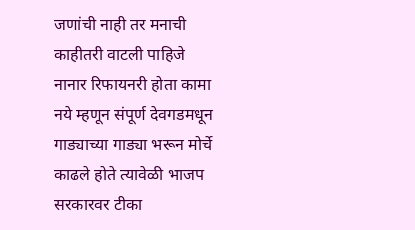जणांची नाही तर मनाची काहीतरी वाटली पाहिजे नानार रिफायनरी होता कामा नये म्हणून संपूर्ण देवगडमधून गाड्याच्या गाड्या भरून मोर्चे काढले होते त्यावेळी भाजप सरकारवर टीका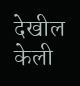देखील केली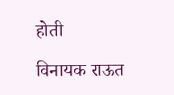होती

विनायक राऊत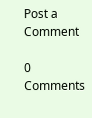Post a Comment

0 Comments